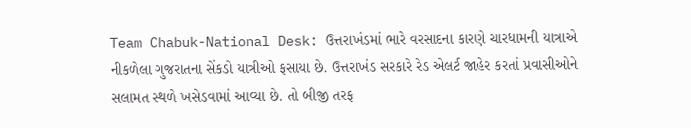Team Chabuk-National Desk: ઉત્તરાખંડમાં ભારે વરસાદના કારણે ચારધામની યાત્રાએ નીકળેલા ગુજરાતના સેંકડો યાત્રીઓ ફસાયા છે. ઉત્તરાખંડ સરકારે રેડ એલર્ટ જાહેર કરતાં પ્રવાસીઓને સલામત સ્થળે ખસેડવામાં આવ્યા છે. તો બીજી તરફ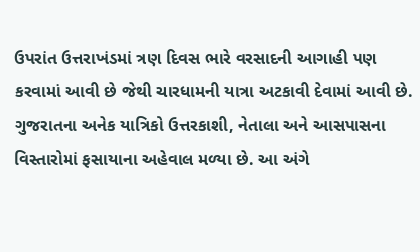ઉપરાંત ઉત્તરાખંડમાં ત્રણ દિવસ ભારે વરસાદની આગાહી પણ કરવામાં આવી છે જેથી ચારધામની યાત્રા અટકાવી દેવામાં આવી છે.
ગુજરાતના અનેક યાત્રિકો ઉત્તરકાશી, નેતાલા અને આસપાસના વિસ્તારોમાં ફસાયાના અહેવાલ મળ્યા છે. આ અંગે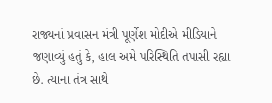રાજ્યનાં પ્રવાસન મંત્રી પૂર્ણેશ મોદીએ મીડિયાને જણાવ્યું હતું કે, હાલ અમે પરિસ્થિતિ તપાસી રહ્યા છે. ત્યાના તંત્ર સાથે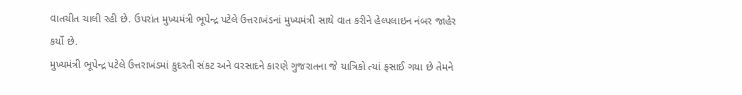વાતચીત ચાલી રહી છે. ઉપરાંત મુખ્યમંત્રી ભૂપેન્દ્ર પટેલે ઉત્તરાખંડનાં મુખ્યમંત્રી સાથે વાત કરીને હેલ્પલાઇન નંબર જાહેર કર્યો છે.
મુખ્યમંત્રી ભૂપેન્દ્ર પટેલે ઉત્તરાખંડમાં કુદરતી સંકટ અને વરસાદને કારણે ગુજરાતના જે યાત્રિકો ત્યાં ફસાઈ ગયા છે તેમને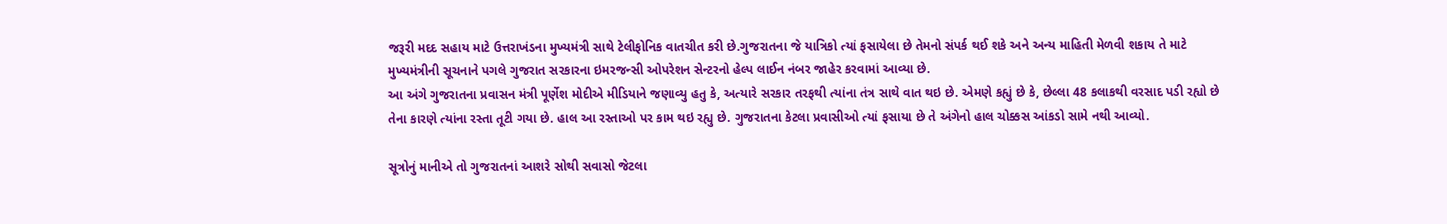જરૂરી મદદ સહાય માટે ઉત્તરાખંડના મુખ્યમંત્રી સાથે ટેલીફોનિક વાતચીત કરી છે.ગુજરાતના જે યાત્રિકો ત્યાં ફસાયેલા છે તેમનો સંપર્ક થઈ શકે અને અન્ય માહિતી મેળવી શકાય તે માટે મુખ્યમંત્રીની સૂચનાને પગલે ગુજરાત સરકારના ઇમરજન્સી ઓપરેશન સેન્ટરનો હેલ્પ લાઈન નંબર જાહેર કરવામાં આવ્યા છે.
આ અંગે ગુજરાતના પ્રવાસન મંત્રી પૂર્ણેશ મોદીએ મીડિયાને જણાવ્યુ હતુ કે, અત્યારે સરકાર તરફથી ત્યાંના તંત્ર સાથે વાત થઇ છે. એમણે કહ્યું છે કે, છેલ્લા 48 કલાકથી વરસાદ પડી રહ્યો છે તેના કારણે ત્યાંના રસ્તા તૂટી ગયા છે. હાલ આ રસ્તાઓ પર કામ થઇ રહ્યુ છે. ગુજરાતના કેટલા પ્રવાસીઓ ત્યાં ફસાયા છે તે અંગેનો હાલ ચોક્કસ આંકડો સામે નથી આવ્યો.

સૂત્રોનું માનીએ તો ગુજરાતનાં આશરે સોથી સવાસો જેટલા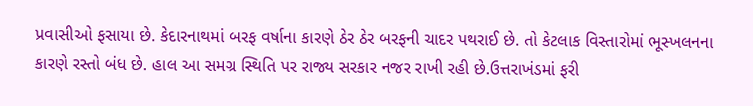પ્રવાસીઓ ફસાયા છે. કેદારનાથમાં બરફ વર્ષાના કારણે ઠેર ઠેર બરફની ચાદર પથરાઈ છે. તો કેટલાક વિસ્તારોમાં ભૂસ્ખલનના કારણે રસ્તો બંધ છે. હાલ આ સમગ્ર સ્થિતિ પર રાજ્ય સરકાર નજર રાખી રહી છે.ઉત્તરાખંડમાં ફરી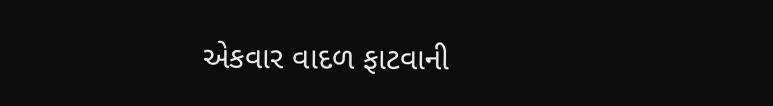એકવાર વાદળ ફાટવાની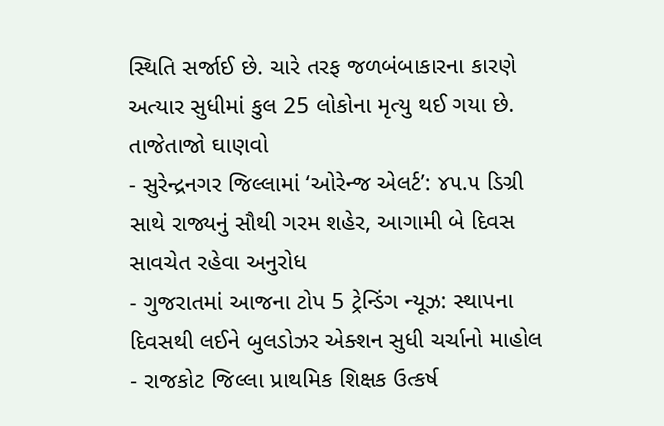સ્થિતિ સર્જાઈ છે. ચારે તરફ જળબંબાકારના કારણે અત્યાર સુધીમાં કુલ 25 લોકોના મૃત્યુ થઈ ગયા છે.
તાજેતાજો ઘાણવો
- સુરેન્દ્રનગર જિલ્લામાં ‘ઓરેન્જ એલર્ટ’: ૪૫.૫ ડિગ્રી સાથે રાજ્યનું સૌથી ગરમ શહેર, આગામી બે દિવસ સાવચેત રહેવા અનુરોધ
- ગુજરાતમાં આજના ટોપ 5 ટ્રેન્ડિંગ ન્યૂઝ: સ્થાપના દિવસથી લઈને બુલડોઝર એક્શન સુધી ચર્ચાનો માહોલ
- રાજકોટ જિલ્લા પ્રાથમિક શિક્ષક ઉત્કર્ષ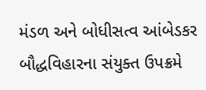મંડળ અને બોધીસત્વ આંબેડકર બૌદ્ધવિહારના સંયુક્ત ઉપક્રમે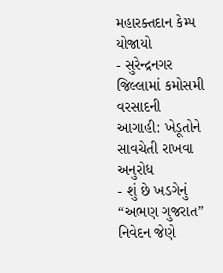મહારક્તદાન કેમ્પ યોજાયો
- સુરેન્દ્રનગર જિલ્લામાં કમોસમી વરસાદની આગાહી: ખેડૂતોને સાવચેતી રાખવા અનુરોધ
- શું છે ખડગેનું “અભણ ગુજરાત” નિવેદન જેણે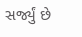સર્જ્યું છે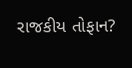રાજકીય તોફાન?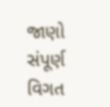જાણો સંપૂર્ણ વિગત